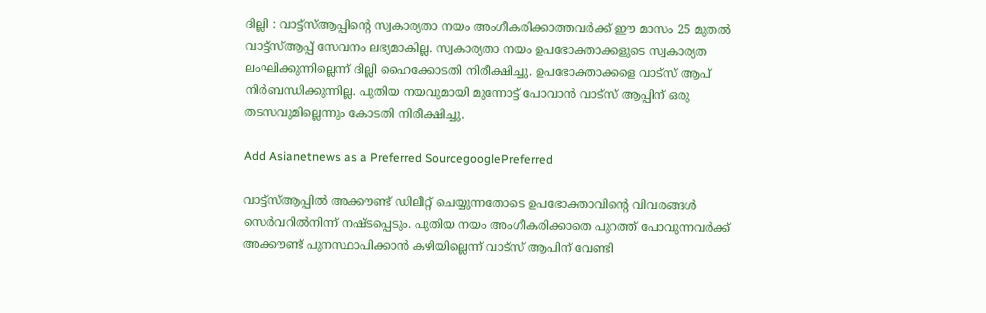ദില്ലി : വാട്ട്സ്ആപ്പിന്‍റെ സ്വകാര്യതാ നയം അംഗീകരിക്കാത്തവര്‍ക്ക് ഈ മാസം 25 മുതല്‍ വാട്ട്സ്ആപ്പ് സേവനം ലഭ്യമാകില്ല. സ്വകാര്യതാ നയം ഉപഭോക്താക്കളുടെ സ്വകാര്യത ലംഘിക്കുന്നില്ലെന്ന് ദില്ലി ഹൈക്കോടതി നിരീക്ഷിച്ചു. ഉപഭോക്താക്കളെ വാട്‌സ് ആപ് നിര്‍ബന്ധിക്കുന്നില്ല. പുതിയ നയവുമായി മുന്നോട്ട് പോവാന്‍ വാട്‌സ് ആപ്പിന് ഒരു തടസവുമില്ലെന്നും കോടതി നിരീക്ഷിച്ചു.

Add Asianetnews as a Preferred SourcegooglePreferred

വാട്ട്സ്ആപ്പില്‍ അക്കൗണ്ട് ഡിലീറ്റ് ചെയ്യുന്നതോടെ ഉപഭോക്താവിന്‍റെ വിവരങ്ങള്‍ സെര്‍വറില്‍നിന്ന് നഷ്ടപ്പെടും. പുതിയ നയം അംഗീകരിക്കാതെ പുറത്ത് പോവുന്നവര്‍ക്ക് അക്കൗണ്ട് പുനസ്ഥാപിക്കാന്‍ കഴിയില്ലെന്ന് വാട്‌സ് ആപിന് വേണ്ടി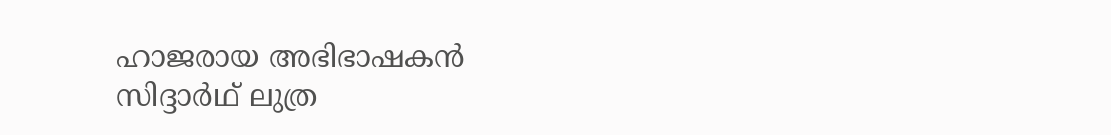ഹാജരായ അഭിഭാഷകന്‍ സിദ്ദാര്‍ഥ് ലുത്ര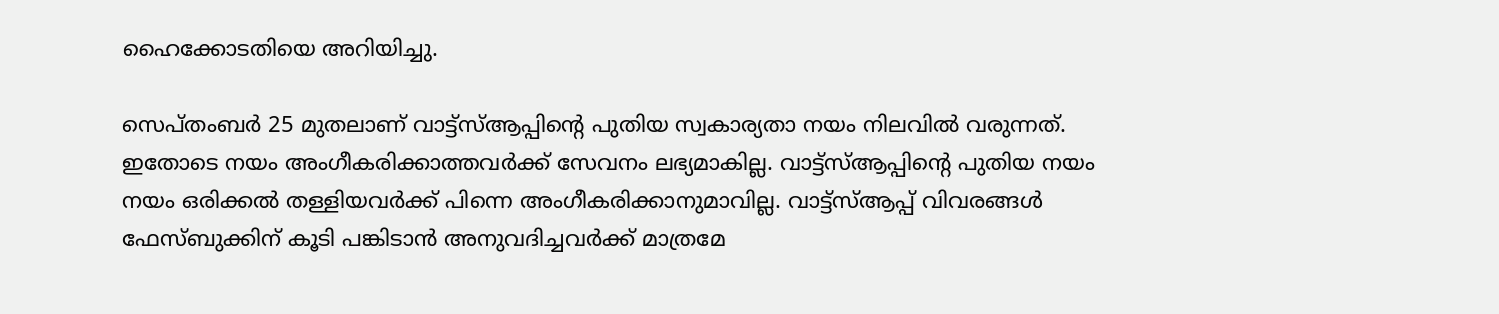ഹൈക്കോടതിയെ അറിയിച്ചു.

സെപ്തംബര്‍ 25 മുതലാണ് വാട്ട്സ്ആപ്പിന്‍റെ പുതിയ സ്വകാര്യതാ നയം നിലവില്‍ വരുന്നത്. ഇതോടെ നയം അംഗീകരിക്കാത്തവര്‍ക്ക് സേവനം ലഭ്യമാകില്ല. വാട്ട്സ്ആപ്പിന്‍റെ പുതിയ നയം നയം ഒരിക്കല്‍ തള്ളിയവര്‍ക്ക് പിന്നെ അംഗീകരിക്കാനുമാവില്ല. വാട്ട്സ്ആപ്പ് വിവരങ്ങള്‍ ഫേസ്ബുക്കിന് കൂടി പങ്കിടാന്‍ അനുവദിച്ചവര്‍ക്ക് മാത്രമേ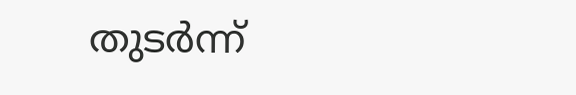തുടര്‍ന്ന്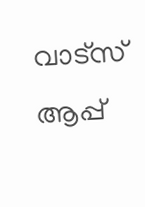വാട്‌സ് ആപ്പ്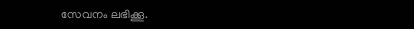സേവനം ലഭിക്കൂ.